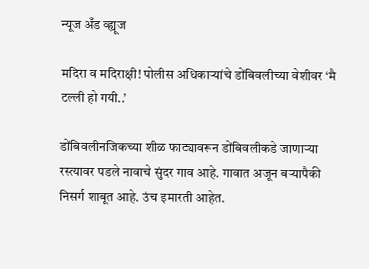न्यूज अँड व्ह्यूज

मदिरा व मदिराक्षी! पोलीस अधिकाऱ्यांचे डोंबिवलीच्या वेशीवर ‘मै टल्ली हो गयी..’

डोंबिवलीनजिकच्या शीळ फाट्यावरून डोंबिवलीकडे जाणाऱ्या रस्त्यावर पडले नावाचे सुंदर गाव आहे. गावात अजून बऱ्यापैकी निसर्ग शाबूत आहे. उंच इमारती आहेत.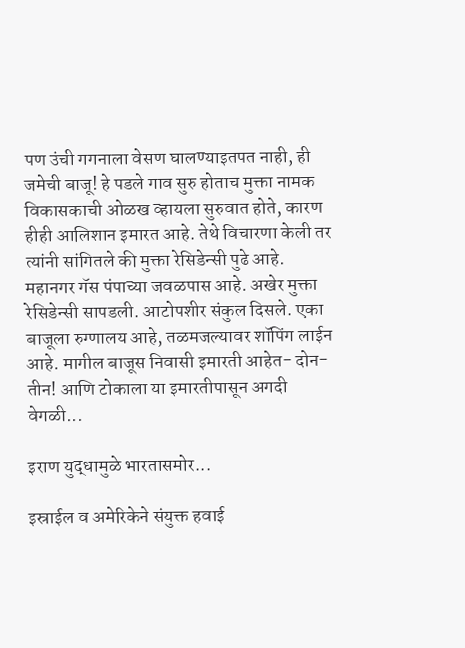पण उंची गगनाला वेसण घालण्याइतपत नाही, ही जमेची बाजू! हे पडले गाव सुरु होताच मुक्ता नामक विकासकाची ओळख व्हायला सुरुवात होते, कारण हीही आलिशान इमारत आहे. तेथे विचारणा केली तर त्यांनी सांगितले की मुक्ता रेसिडेन्सी पुढे आहे. महानगर गॅस पंपाच्या जवळपास आहे. अखेर मुक्ता रेसिडेन्सी सापडली. आटोपशीर संकुल दिसले. एका बाजूला रुग्णालय आहे, तळमजल्यावर शॉपिंग लाईन आहे. मागील बाजूस निवासी इमारती आहेत- दोन-तीन! आणि टोकाला या इमारतीपासून अगदी वेगळी...

इराण युद्धामुळे भारतासमोर...

इस्राईल व अमेरिकेने संयुक्त हवाई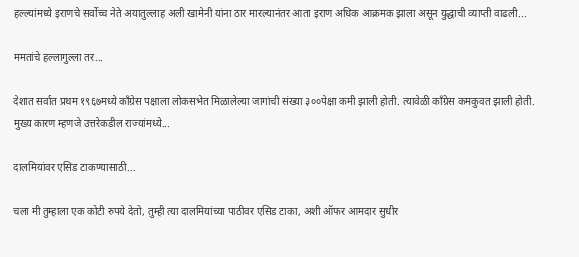हल्ल्यांमध्ये इराणचे सर्वोच्च नेते अयातुल्लाह अली खामेनी यांना ठार मारल्यानंतर आता इराण अधिक आक्रमक झाला असून युद्धाची व्याप्ती वाढली...

ममतांचे हल्लागुल्ला तर...

देशात सर्वात प्रथम १९६७मध्ये काँग्रेस पक्षाला लोकसभेत मिळालेल्या जागांची संख्या ३००पेक्षा कमी झाली होती. त्यावेळी काँग्रेस कमकुवत झाली होती. मुख्य कारण म्हणजे उत्तरेकडील राज्यांमध्ये...

दालमियांवर एसिड टाकण्यासाठी...

चला मी तुम्हाला एक कोटी रुपये देतो, तुम्ही त्या दालमियांच्या पाठीवर एसिड टाका, अशी ऑफर आमदार सुधीर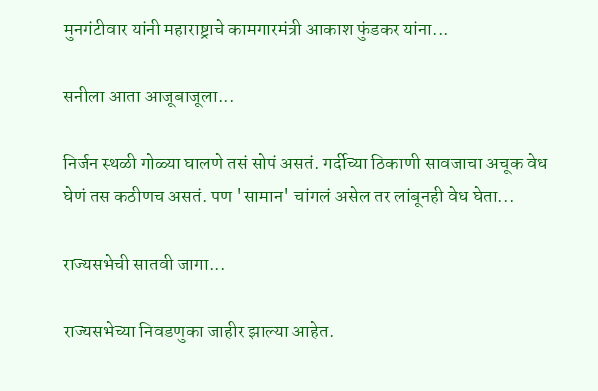मुनगंटीवार यांनी महाराष्ट्राचे कामगारमंत्री आकाश फुंडकर यांना...

सनीला आता आजूबाजूला...

निर्जन स्थळी गोळ्या घालणे तसं सोपं असतं. गर्दीच्या ठिकाणी सावजाचा अचूक वेध घेणं तस कठीणच असतं. पण 'सामान' चांगलं असेल तर लांबूनही वेध घेता...

राज्यसभेची सातवी जागा...

राज्यसभेच्या निवडणुका जाहीर झाल्या आहेत.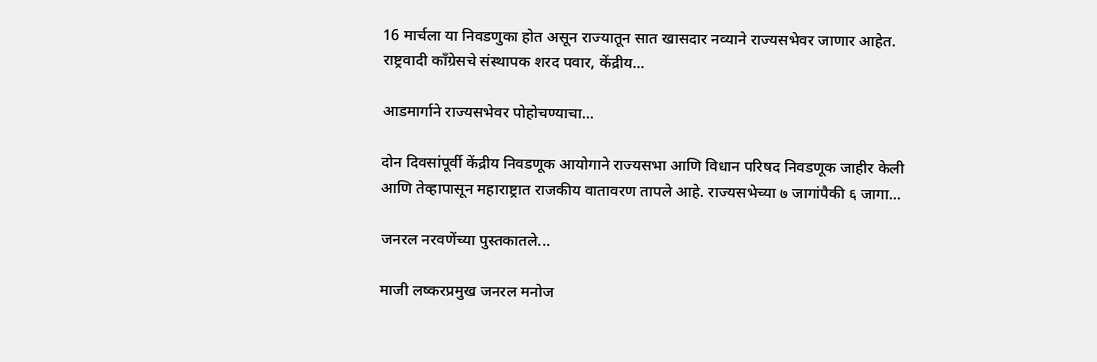16 मार्चला या निवडणुका होत असून राज्यातून सात खासदार नव्याने राज्यसभेवर जाणार आहेत. राष्ट्रवादी काँग्रेसचे संस्थापक शरद पवार, केंद्रीय...

आडमार्गाने राज्यसभेवर पोहोचण्याचा...

दोन दिवसांपूर्वी केंद्रीय निवडणूक आयोगाने राज्यसभा आणि विधान परिषद निवडणूक जाहीर केली आणि तेव्हापासून महाराष्ट्रात राजकीय वातावरण तापले आहे. राज्यसभेच्या ७ जागांपैकी ६ जागा...

जनरल नरवणेंच्या पुस्तकातले...

माजी लष्करप्रमुख जनरल मनोज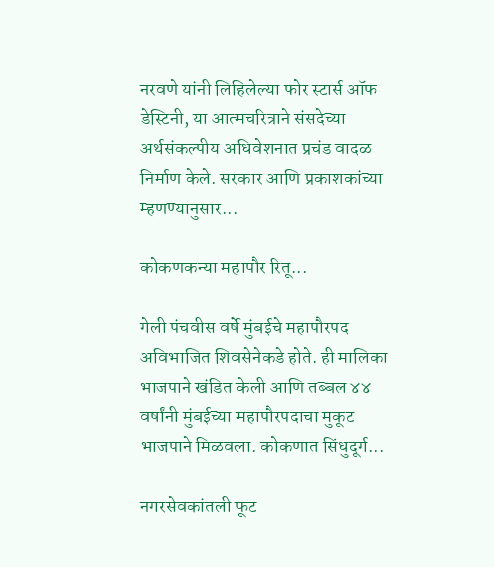नरवणे यांनी लिहिलेल्या फोर स्टार्स ऑफ डेस्टिनी, या आत्मचरित्राने संसदेच्या अर्थसंकल्पीय अधिवेशनात प्रचंड वादळ निर्माण केले. सरकार आणि प्रकाशकांच्या म्हणण्यानुसार...

कोकणकन्या महापौर रितू...

गेली पंचवीस वर्षे मुंबईचे महापौरपद अविभाजित शिवसेनेकडे होते. ही मालिका भाजपाने खंडित केली आणि तब्बल ४४ वर्षांनी मुंबईच्या महापौरपदाचा मुकूट भाजपाने मिळवला. कोकणात सिंधुदूर्ग...

नगरसेवकांतली फूट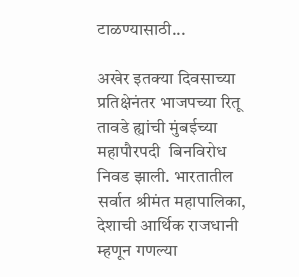टाळण्यासाठी...

अखेर इतक्या दिवसाच्या प्रतिक्षेनंतर भाजपच्या रितू तावडे ह्यांची मुंबईच्या महापौरपदी  बिनविरोध निवड झाली. भारतातील सर्वात श्रीमंत महापालिका, देशाची आर्थिक राजधानी म्हणून गणल्या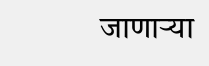जाणार्‍या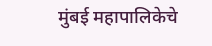मुंबई महापालिकेचे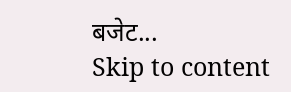बजेट...
Skip to content